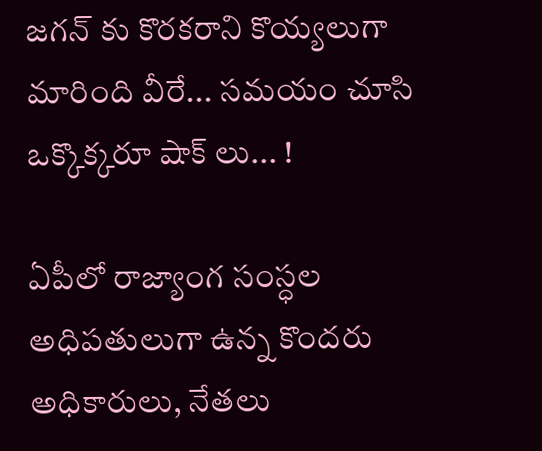జగన్ కు కొరకరాని కొయ్యలుగా మారింది వీరే... సమయం చూసి ఒక్కొక్కరూ షాక్ లు... !

ఏపీలో రాజ్యాంగ సంస్ధల అధిపతులుగా ఉన్న కొందరు అధికారులు, నేతలు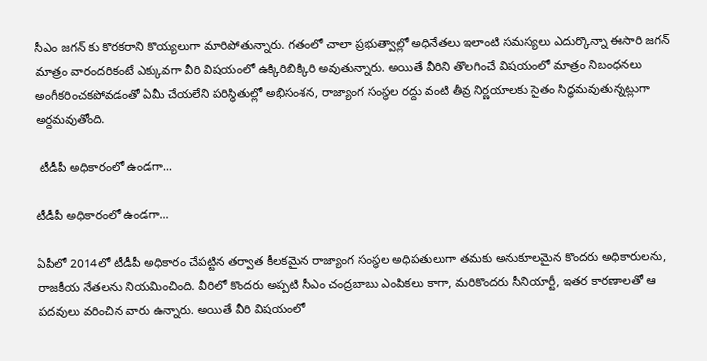సీఎం జగన్ కు కొరకరాని కొయ్యలుగా మారిపోతున్నారు. గతంలో చాలా ప్రభుత్వాల్లో అధినేతలు ఇలాంటి సమస్యలు ఎదుర్కొన్నా ఈసారి జగన్ మాత్రం వారందరికంటే ఎక్కువగా వీరి విషయంలో ఉక్కిరిబిక్కిరి అవుతున్నారు. అయితే వీరిని తొలగించే విషయంలో మాత్రం నిబంధనలు అంగీకరించకపోవడంతో ఏమీ చేయలేని పరిస్ధితుల్లో అభిసంశన, రాజ్యాంగ సంస్ధల రద్దు వంటి తీవ్ర నిర్ణయాలకు సైతం సిద్ధమవుతున్నట్లుగా అర్దమవుతోంది.

 టీడీపీ అధికారంలో ఉండగా...

టీడీపీ అధికారంలో ఉండగా...

ఏపీలో 2014లో టీడీపీ అధికారం చేపట్టిన తర్వాత కీలకమైన రాజ్యాంగ సంస్ధల అధిపతులుగా తమకు అనుకూలమైన కొందరు అధికారులను, రాజకీయ నేతలను నియమించింది. వీరిలో కొందరు అప్పటి సీఎం చంద్రబాబు ఎంపికలు కాగా, మరికొందరు సీనియార్టీ, ఇతర కారణాలతో ఆ పదవులు వరించిన వారు ఉన్నారు. అయితే వీరి విషయంలో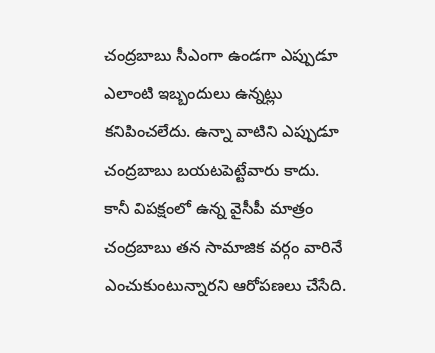చంద్రబాబు సీఎంగా ఉండగా ఎప్పుడూ ఎలాంటి ఇబ్బందులు ఉన్నట్లు కనిపించలేదు. ఉన్నా వాటిని ఎప్పుడూ చంద్రబాబు బయటపెట్టేవారు కాదు. కానీ విపక్షంలో ఉన్న వైసీపీ మాత్రం చంద్రబాబు తన సామాజిక వర్గం వారినే ఎంచుకుంటున్నారని ఆరోపణలు చేసేది.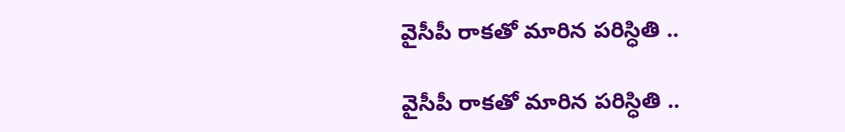వైసీపీ రాకతో మారిన పరిస్ధితి ..

వైసీపీ రాకతో మారిన పరిస్ధితి ..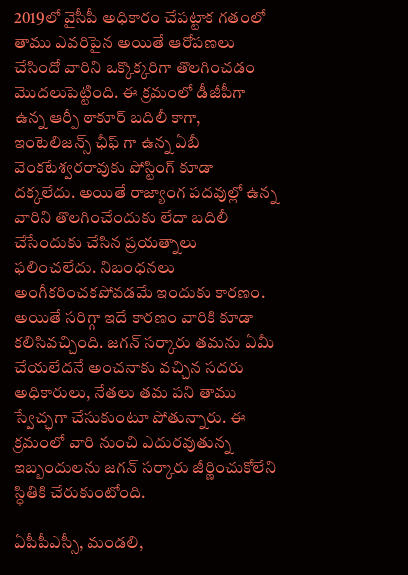2019లో వైసీపీ అధికారం చేపట్టాక గతంలో తాము ఎవరిపైన అయితే ఆరోపణలు చేసిందో వారిని ఒక్కొక్కరిగా తొలగించడం మొదలుపెట్టింది. ఈ క్రమంలో డీజీపీగా ఉన్న ఆర్పీ ఠాకూర్ బదిలీ కాగా, ఇంటెలిజన్స్ ఛీఫ్ గా ఉన్న ఏబీ వెంకటేశ్వరరావుకు పోస్టింగ్ కూడా దక్కలేదు. అయితే రాజ్యాంగ పదవుల్లో ఉన్న వారిని తొలగించేందుకు లేదా బదిలీ చేసేందుకు చేసిన ప్రయత్నాలు ఫలించలేదు. నిబంధనలు అంగీకరించకపోవడమే ఇందుకు కారణం. అయితే సరిగ్గా ఇదే కారణం వారికి కూడా కలిసివచ్చింది. జగన్ సర్కారు తమను ఏమీ చేయలేదనే అంచనాకు వచ్చిన సదరు అధికారులు, నేతలు తమ పని తాము స్వేచ్ఛగా చేసుకుంటూ పోతున్నారు. ఈ క్రమంలో వారి నుంచి ఎదురవుతున్న ఇబ్బందులను జగన్ సర్కారు జీర్ణించుకోలేని స్ధితికి చేరుకుంటోంది.

ఏపీపీఎస్సీ, మండలి,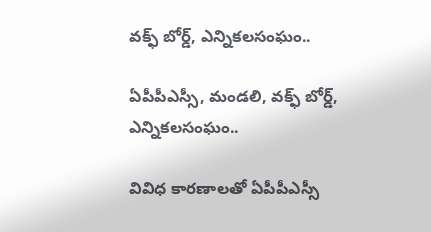వక్ఫ్ బోర్డ్, ఎన్నికలసంఘం..

ఏపీపీఎస్సీ, మండలి, వక్ఫ్ బోర్డ్, ఎన్నికలసంఘం..

వివిధ కారణాలతో ఏపీపీఎస్సీ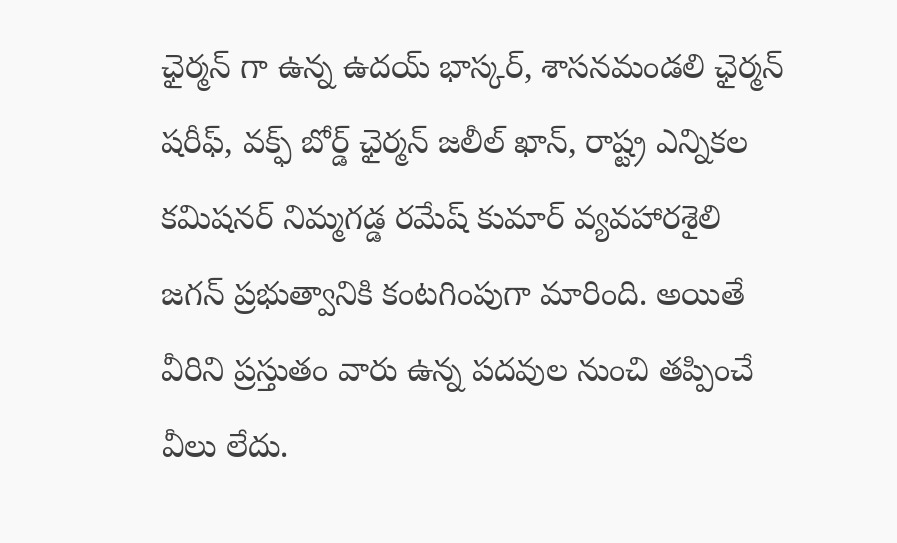ఛైర్మన్ గా ఉన్న ఉదయ్ భాస్కర్, శాసనమండలి ఛైర్మన్ షరీఫ్, వక్ఫ్ బోర్డ్ ఛైర్మన్ జలీల్ ఖాన్, రాష్ట్ర ఎన్నికల కమిషనర్ నిమ్మగడ్డ రమేష్ కుమార్ వ్యవహారశైలి జగన్ ప్రభుత్వానికి కంటగింపుగా మారింది. అయితే వీరిని ప్రస్తుతం వారు ఉన్న పదవుల నుంచి తప్పించే వీలు లేదు.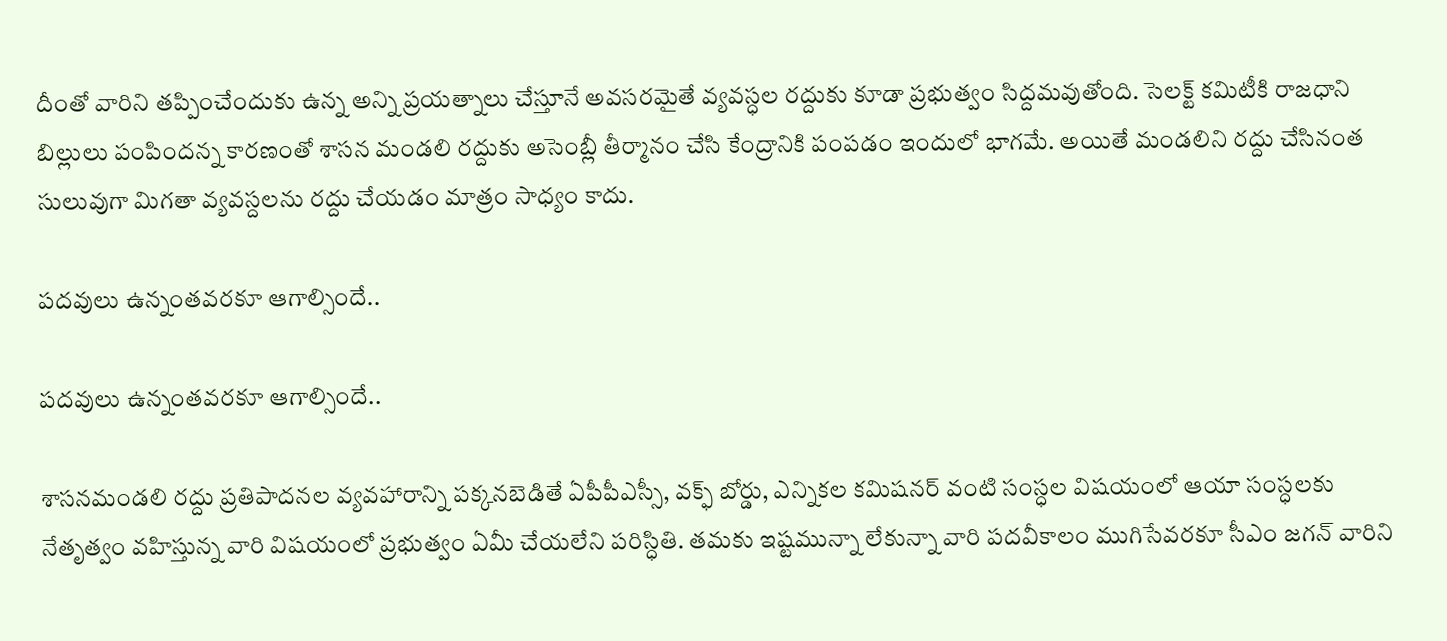దీంతో వారిని తప్పించేందుకు ఉన్న అన్ని ప్రయత్నాలు చేస్తూనే అవసరమైతే వ్యవస్ధల రద్దుకు కూడా ప్రభుత్వం సిద్దమవుతోంది. సెలక్ట్ కమిటీకి రాజధాని బిల్లులు పంపిందన్న కారణంతో శాసన మండలి రద్దుకు అసెంబ్లీ తీర్మానం చేసి కేంద్రానికి పంపడం ఇందులో భాగమే. అయితే మండలిని రద్దు చేసినంత సులువుగా మిగతా వ్యవస్దలను రద్దు చేయడం మాత్రం సాధ్యం కాదు.

పదవులు ఉన్నంతవరకూ ఆగాల్సిందే..

పదవులు ఉన్నంతవరకూ ఆగాల్సిందే..

శాసనమండలి రద్దు ప్రతిపాదనల వ్యవహారాన్ని పక్కనబెడితే ఏపీపీఎస్సీ, వక్ఫ్ బోర్డు, ఎన్నికల కమిషనర్ వంటి సంస్ధల విషయంలో ఆయా సంస్ధలకు నేతృత్వం వహిస్తున్న వారి విషయంలో ప్రభుత్వం ఏమీ చేయలేని పరిస్ధితి. తమకు ఇష్టమున్నా లేకున్నా వారి పదవీకాలం ముగిసేవరకూ సీఎం జగన్ వారిని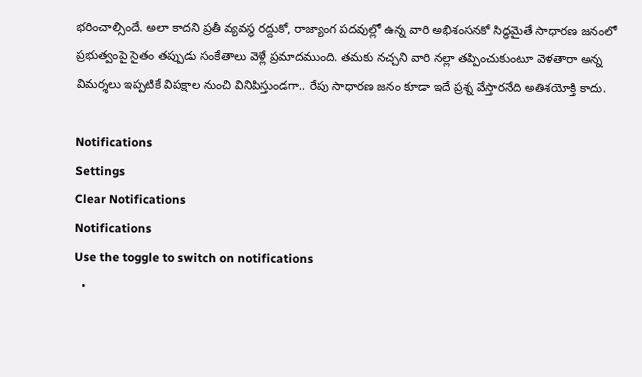భరించాల్సిందే. అలా కాదని ప్రతీ వ్యవస్ధ రద్దుకో, రాజ్యాంగ పదవుల్లో ఉన్న వారి అభిశంసనకో సిద్ధమైతే సాధారణ జనంలో ప్రభుత్వంపై సైతం తప్పుడు సంకేతాలు వెళ్లే ప్రమాదముంది. తమకు నచ్చని వారి నల్లా తప్పించుకుంటూ వెళతారా అన్న విమర్శలు ఇప్పటికే విపక్షాల నుంచి వినిపిస్తుండగా.. రేపు సాధారణ జనం కూడా ఇదే ప్రశ్న వేస్తారనేది అతిశయోక్తి కాదు.

Notifications
Settings
Clear Notifications
Notifications
Use the toggle to switch on notifications
  •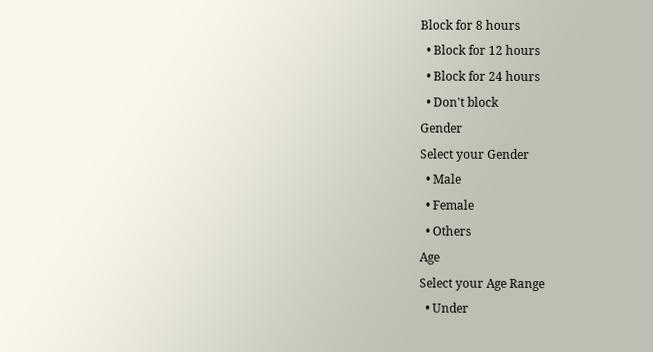Block for 8 hours
  • Block for 12 hours
  • Block for 24 hours
  • Don't block
Gender
Select your Gender
  • Male
  • Female
  • Others
Age
Select your Age Range
  • Under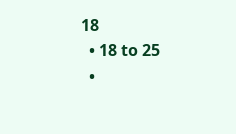18
  • 18 to 25
  •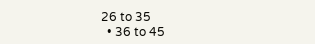26 to 35
  • 36 to 45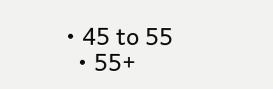• 45 to 55
  • 55+